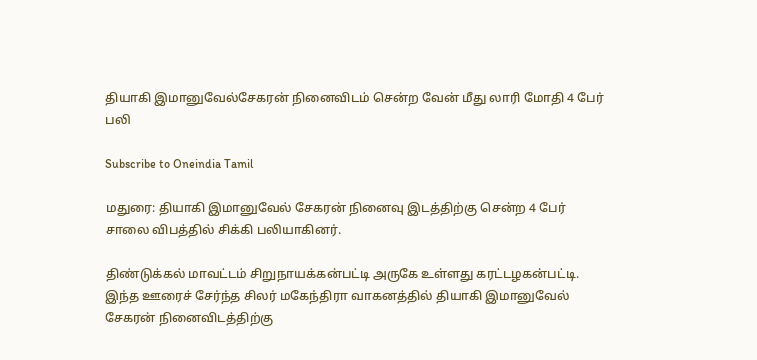தியாகி இமானுவேல்சேகரன் நினைவிடம் சென்ற வேன் மீது லாரி மோதி 4 பேர் பலி

Subscribe to Oneindia Tamil

மதுரை: தியாகி இமானுவேல் சேகரன் நினைவு இடத்திற்கு சென்ற 4 பேர் சாலை விபத்தில் சிக்கி பலியாகினர்.

திண்டுக்கல் மாவட்டம் சிறுநாயக்கன்பட்டி அருகே உள்ளது கரட்டழகன்பட்டி. இந்த ஊரைச் சேர்ந்த சிலர் மகேந்திரா வாகனத்தில் தியாகி இமானுவேல் சேகரன் நினைவிடத்திற்கு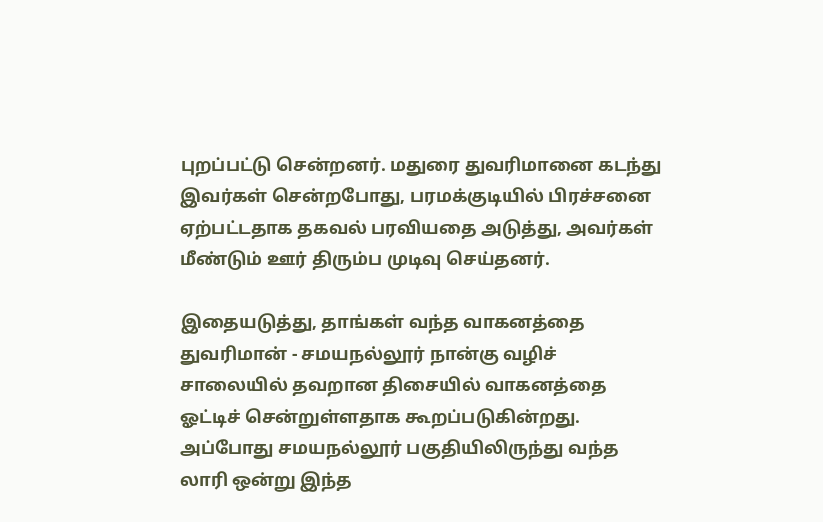புறப்பட்டு சென்றனர். மதுரை துவரிமானை கடந்து இவர்கள் சென்றபோது, பரமக்குடியில் பிரச்சனை ஏற்பட்டதாக தகவல் பரவியதை அடுத்து, அவர்கள் மீண்டும் ஊர் திரும்ப முடிவு செய்தனர்.

இதையடுத்து, தாங்கள் வந்த வாகனத்தை துவரிமான் - சமயநல்லூர் நான்கு வழிச் சாலையில் தவறான திசையில் வாகனத்தை ஓட்டிச் சென்றுள்ளதாக கூறப்படுகின்றது. அப்போது சமயநல்லூர் பகுதியிலிருந்து வந்த லாரி ஒன்று இந்த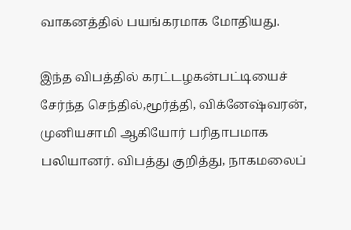வாகனத்தில் பயங்கரமாக மோதியது.

இந்த விபத்தில் கரட்டழகன்பட்டியைச் சேர்ந்த செந்தில்,மூர்த்தி, விக்னேஷ்வரன், முனியசாமி ஆகியோர் பரிதாபமாக பலியானர். விபத்து குறித்து, நாகமலைப்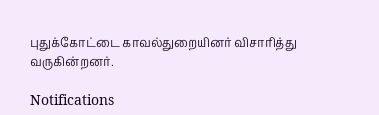புதுக்கோட்டை காவல்துறையினர் விசாரித்து வருகின்றனர்.

Notifications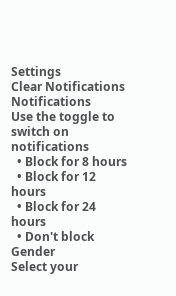Settings
Clear Notifications
Notifications
Use the toggle to switch on notifications
  • Block for 8 hours
  • Block for 12 hours
  • Block for 24 hours
  • Don't block
Gender
Select your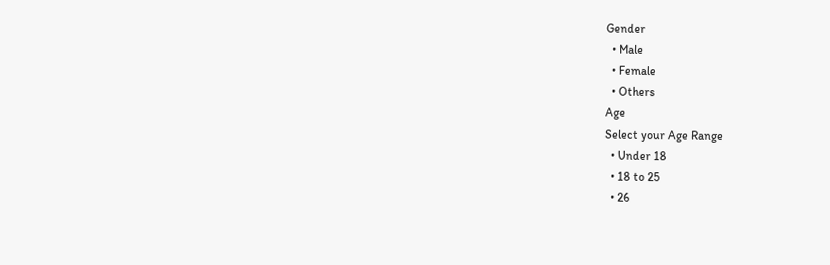Gender
  • Male
  • Female
  • Others
Age
Select your Age Range
  • Under 18
  • 18 to 25
  • 26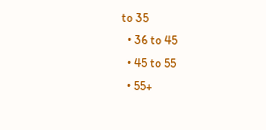to 35
  • 36 to 45
  • 45 to 55
  • 55+